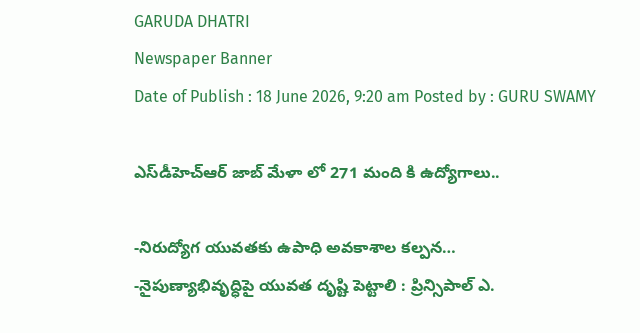GARUDA DHATRI
Newspaper Banner
Date of Publish : 18 June 2026, 9:20 am Posted by : GURU SWAMY

ఎస్‌డీహెచ్‌ఆర్ జాబ్ మేళా లో 271 మంది కి ఉద్యోగాలు..

-నిరుద్యోగ యువతకు ఉపాధి అవకాశాల కల్పన…
-నైపుణ్యాభివృద్ధిపై యువత దృష్టి పెట్టాలి : ప్రిన్సిపాల్ ఎ.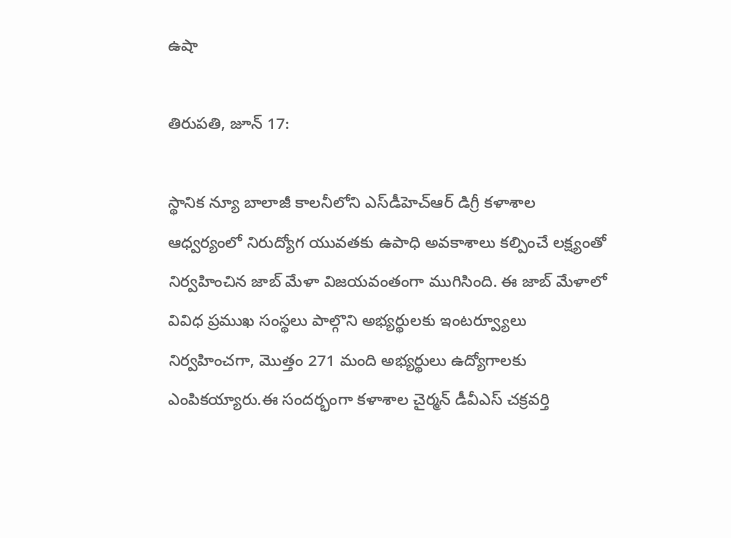ఉషా

తిరుపతి, జూన్ 17:

స్థానిక న్యూ బాలాజీ కాలనీలోని ఎస్‌డీహెచ్‌ఆర్ డిగ్రీ కళాశాల ఆధ్వర్యంలో నిరుద్యోగ యువతకు ఉపాధి అవకాశాలు కల్పించే లక్ష్యంతో నిర్వహించిన జాబ్ మేళా విజయవంతంగా ముగిసింది. ఈ జాబ్ మేళాలో వివిధ ప్రముఖ సంస్థలు పాల్గొని అభ్యర్థులకు ఇంటర్వ్యూలు నిర్వహించగా, మొత్తం 271 మంది అభ్యర్థులు ఉద్యోగాలకు ఎంపికయ్యారు.ఈ సందర్భంగా కళాశాల చైర్మన్ డీవీఎస్ చక్రవర్తి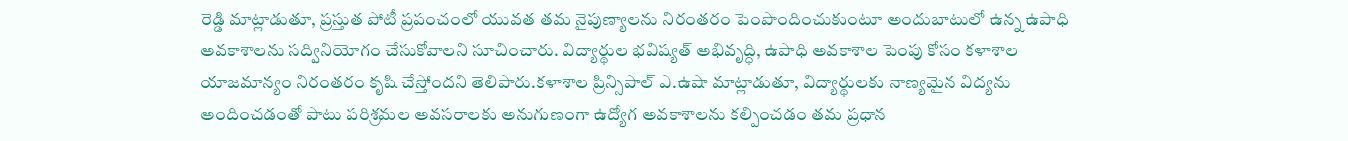రెడ్డి మాట్లాడుతూ, ప్రస్తుత పోటీ ప్రపంచంలో యువత తమ నైపుణ్యాలను నిరంతరం పెంపొందించుకుంటూ అందుబాటులో ఉన్న ఉపాధి అవకాశాలను సద్వినియోగం చేసుకోవాలని సూచించారు. విద్యార్థుల భవిష్యత్ అభివృద్ధి, ఉపాధి అవకాశాల పెంపు కోసం కళాశాల యాజమాన్యం నిరంతరం కృషి చేస్తోందని తెలిపారు.కళాశాల ప్రిన్సిపాల్ ఎ.ఉషా మాట్లాడుతూ, విద్యార్థులకు నాణ్యమైన విద్యను అందించడంతో పాటు పరిశ్రమల అవసరాలకు అనుగుణంగా ఉద్యోగ అవకాశాలను కల్పించడం తమ ప్రధాన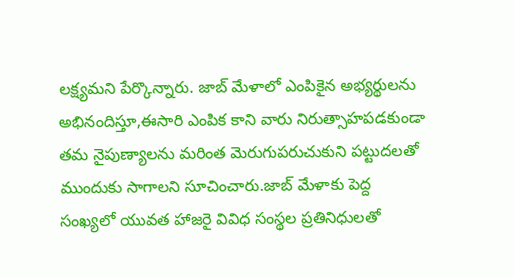లక్ష్యమని పేర్కొన్నారు. జాబ్ మేళాలో ఎంపికైన అభ్యర్థులను అభినందిస్తూ,ఈసారి ఎంపిక కాని వారు నిరుత్సాహపడకుండా తమ నైపుణ్యాలను మరింత మెరుగుపరుచుకుని పట్టుదలతో ముందుకు సాగాలని సూచించారు.జాబ్ మేళాకు పెద్ద సంఖ్యలో యువత హాజరై వివిధ సంస్థల ప్రతినిధులతో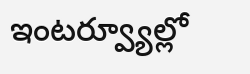ఇంటర్వ్యూల్లో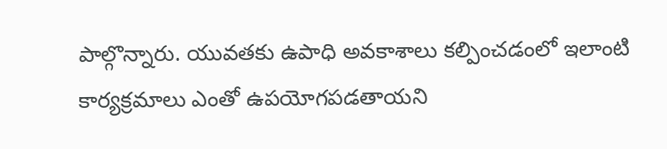పాల్గొన్నారు. యువతకు ఉపాధి అవకాశాలు కల్పించడంలో ఇలాంటి కార్యక్రమాలు ఎంతో ఉపయోగపడతాయని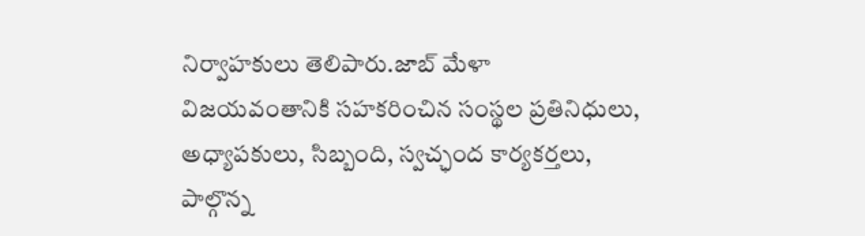నిర్వాహకులు తెలిపారు.జాబ్ మేళా విజయవంతానికి సహకరించిన సంస్థల ప్రతినిధులు, అధ్యాపకులు, సిబ్బంది, స్వచ్ఛంద కార్యకర్తలు, పాల్గొన్న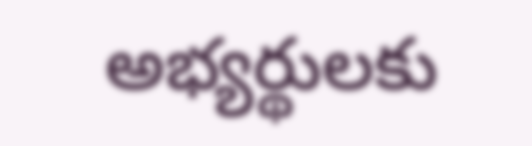అభ్యర్థులకు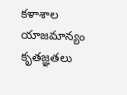కళాశాల యాజమాన్యం కృతజ్ఞతలు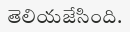తెలియజేసింది.